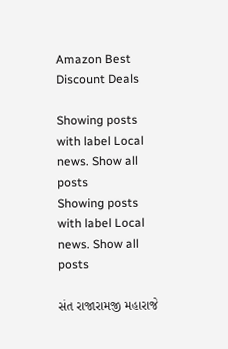Amazon Best Discount Deals

Showing posts with label Local news. Show all posts
Showing posts with label Local news. Show all posts

સંત રાજારામજી મહારાજે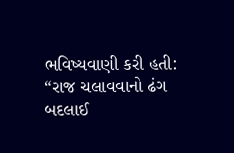ભવિષ્યવાણી કરી હતી: “રાજ ચલાવવાનો ઢંગ બદલાઈ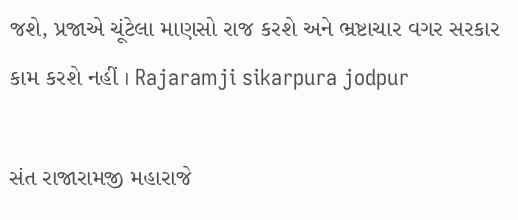જશે, પ્રજાએ ચૂંટેલા માણસો રાજ કરશે અને ભ્રષ્ટાચાર વગર સરકાર કામ કરશે નહીં । Rajaramji sikarpura jodpur

સંત રાજારામજી મહારાજે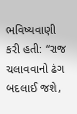ભવિષ્યવાણી કરી હતી: “રાજ ચલાવવાનો ઢંગ બદલાઈ જશે,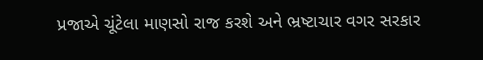પ્રજાએ ચૂંટેલા માણસો રાજ કરશે અને ભ્રષ્ટાચાર વગર સરકાર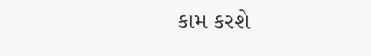કામ કરશે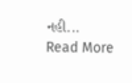નહી...
Read More